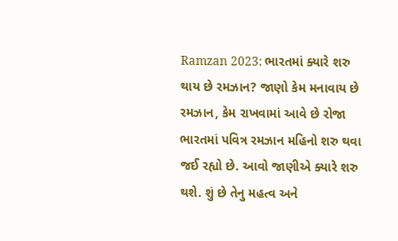Ramzan 2023: ભારતમાં ક્યારે શરુ થાય છે રમઝાન? જાણો કેમ મનાવાય છે રમઝાન, કેમ રાખવામાં આવે છે રોજા
ભારતમાં પવિત્ર રમઝાન મહિનો શરુ થવા જઈ રહ્યો છે. આવો જાણીએ ક્યારે શરુ થશે. શું છે તેનુ મહત્વ અને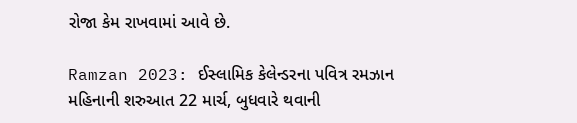રોજા કેમ રાખવામાં આવે છે.

Ramzan 2023: ઈસ્લામિક કેલેન્ડરના પવિત્ર રમઝાન મહિનાની શરુઆત 22 માર્ચ, બુધવારે થવાની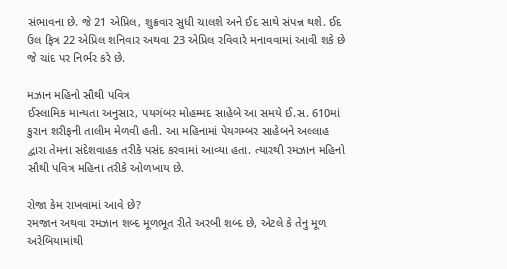સંભાવના છે. જે 21 એપ્રિલ, શુક્રવાર સુધી ચાલશે અને ઈદ સાથે સંપન્ન થશે. ઈદ ઉલ ફિત્ર 22 એપ્રિલ શનિવાર અથવા 23 એપ્રિલ રવિવારે મનાવવામાં આવી શકે છે જે ચાંદ પર નિર્ભર કરે છે.

મઝાન મહિનો સૌથી પવિત્ર
ઈસ્લામિક માન્યતા અનુસાર, પયગંબર મોહમ્મદ સાહેબે આ સમયે ઈ.સ. 610માં કુરાન શરીફની તાલીમ મેળવી હતી. આ મહિનામાં પેયગમ્બર સાહેબને અલ્લાહ દ્વારા તેમના સંદેશવાહક તરીકે પસંદ કરવામાં આવ્યા હતા. ત્યારથી રમઝાન મહિનો સૌથી પવિત્ર મહિના તરીકે ઓળખાય છે.

રોજા કેમ રાખવામાં આવે છે?
રમજાન અથવા રમઝાન શબ્દ મૂળભૂત રીતે અરબી શબ્દ છે, એટલે કે તેનુ મૂળ અરેબિયામાંથી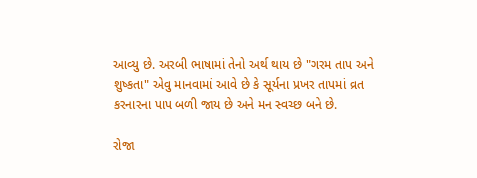આવ્યુ છે. અરબી ભાષામાં તેનો અર્થ થાય છે "ગરમ તાપ અને શુષ્કતા" એવુ માનવામાં આવે છે કે સૂર્યના પ્રખર તાપમાં વ્રત કરનારના પાપ બળી જાય છે અને મન સ્વચ્છ બને છે.

રોજા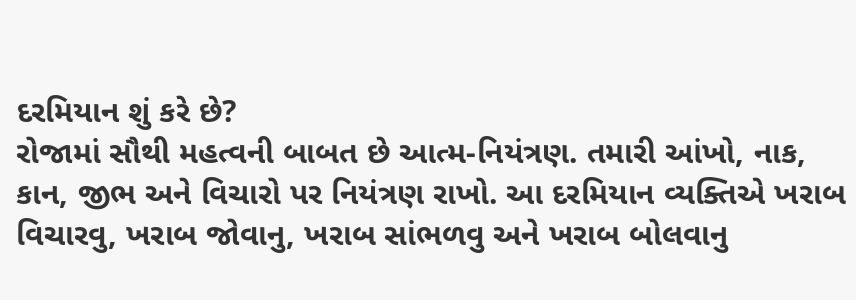દરમિયાન શું કરે છે?
રોજામાં સૌથી મહત્વની બાબત છે આત્મ-નિયંત્રણ. તમારી આંખો, નાક, કાન, જીભ અને વિચારો પર નિયંત્રણ રાખો. આ દરમિયાન વ્યક્તિએ ખરાબ વિચારવુ, ખરાબ જોવાનુ, ખરાબ સાંભળવુ અને ખરાબ બોલવાનુ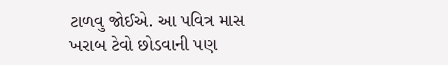ટાળવુ જોઈએ. આ પવિત્ર માસ ખરાબ ટેવો છોડવાની પણ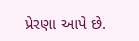પ્રેરણા આપે છે.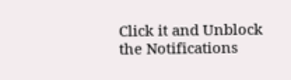Click it and Unblock the Notifications